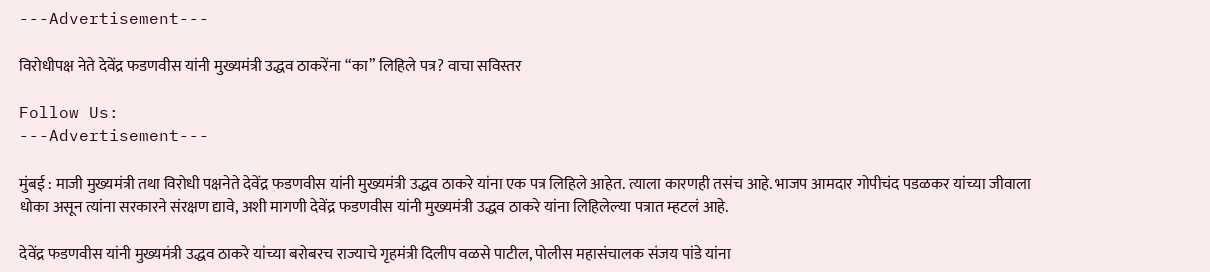---Advertisement---

विरोधीपक्ष नेते देवेंद्र फडणवीस यांनी मुख्यमंत्री उद्धव ठाकरेंना “का” लिहिले पत्र? वाचा सविस्तर

Follow Us:
---Advertisement---

मुंबई : माजी मुख्यमंत्री तथा विरोधी पक्षनेते देवेंद्र फडणवीस यांनी मुख्यमंत्री उद्धव ठाकरे यांना एक पत्र लिहिले आहेत. त्याला कारणही तसंच आहे. भाजप आमदार गोपीचंद पडळकर यांच्या जीवाला धोका असून त्यांना सरकारने संरक्षण द्यावे, अशी मागणी देवेंद्र फडणवीस यांनी मुख्यमंत्री उद्धव ठाकरे यांना लिहिलेल्या पत्रात म्हटलं आहे.

देवेंद्र फडणवीस यांनी मुख्यमंत्री उद्धव ठाकरे यांच्या बरोबरच राज्याचे गृहमंत्री दिलीप वळसे पाटील, पोलीस महासंचालक संजय पांडे यांना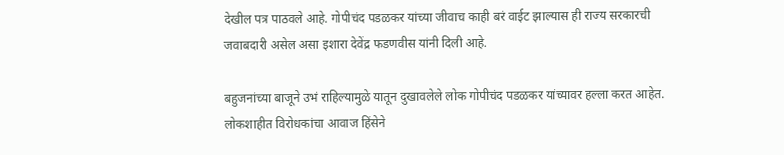देखील पत्र पाठवले आहे. गोपीचंद पडळकर यांच्या जीवाच काही बरं वाईट झाल्यास ही राज्य सरकारची जवाबदारी असेल असा इशारा देवेंद्र फडणवीस यांनी दिली आहे.

बहुजनांच्या बाजूने उभं राहिल्यामुळे यातून दुखावलेले लोक गोपीचंद पडळकर यांच्यावर हल्ला करत आहेत. लोकशाहीत विरोधकांचा आवाज हिंसेने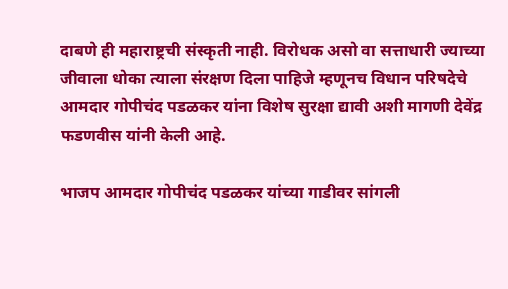दाबणे ही महाराष्ट्रची संस्कृती नाही. विरोधक असो वा सत्ताधारी ज्याच्या जीवाला धोका त्याला संरक्षण दिला पाहिजे म्हणूनच विधान परिषदेचे आमदार गोपीचंद पडळकर यांना विशेष सुरक्षा द्यावी अशी मागणी देवेंद्र फडणवीस यांनी केली आहे.

भाजप आमदार गोपीचंद पडळकर यांच्या गाडीवर सांगली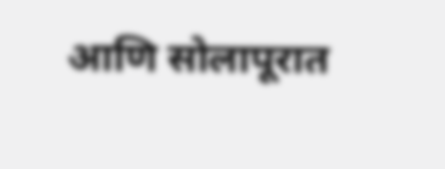आणि सोलापूरात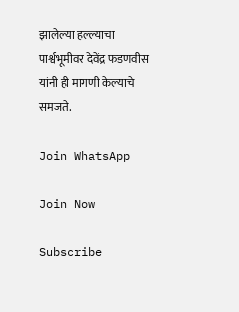झालेल्या हल्ल्याचा पार्श्वभूमीवर देवेंद्र फडणवीस यांनी ही मागणी केल्याचे समजते.

Join WhatsApp

Join Now

Subscribe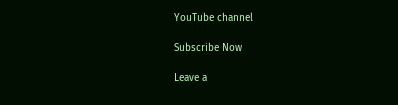YouTube channel

Subscribe Now

Leave a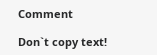Comment

Don`t copy text!